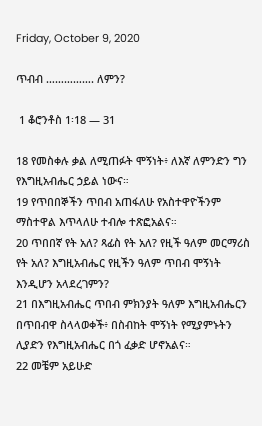Friday, October 9, 2020

ጥብብ ……………. ለምን?

 1 ቆሮንቶስ 1፡18 — 31

18 የመስቀሉ ቃል ለሚጠፉት ሞኝነት፥ ለእኛ ለምንድን ግን የእግዚአብሔር ኃይል ነውና።
19 የጥበበኞችን ጥበብ አጠፋለሁ የአስተዋዮችንም ማስተዋል እጥላለሁ ተብሎ ተጽፎአልና።
20 ጥበበኛ የት አለ? ጻፊስ የት አለ? የዚች ዓለም መርማሪስ የት አለ? እግዚአብሔር የዚችን ዓለም ጥበብ ሞኝነት እንዲሆን አላደረገምን?
21 በእግዚአብሔር ጥበብ ምክንያት ዓለም እግዚአብሔርን በጥበብዋ ስላላወቀች፥ በስብከት ሞኝነት የሚያምኑትን ሊያድን የእግዚአብሔር በጎ ፈቃድ ሆኖአልና።
22 መቼም አይሁድ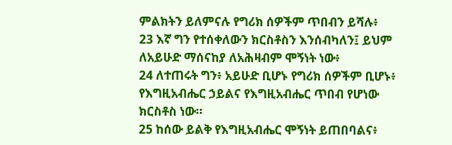ምልክትን ይለምናሉ የግሪክ ሰዎችም ጥበብን ይሻሉ፥
23 እኛ ግን የተሰቀለውን ክርስቶስን እንሰብካለን፤ ይህም ለአይሁድ ማሰናከያ ለአሕዛብም ሞኝነት ነው፥
24 ለተጠሩት ግን፥ አይሁድ ቢሆኑ የግሪክ ሰዎችም ቢሆኑ፥ የእግዚአብሔር ኃይልና የእግዚአብሔር ጥበብ የሆነው ክርስቶስ ነው።
25 ከሰው ይልቅ የእግዚአብሔር ሞኝነት ይጠበባልና፥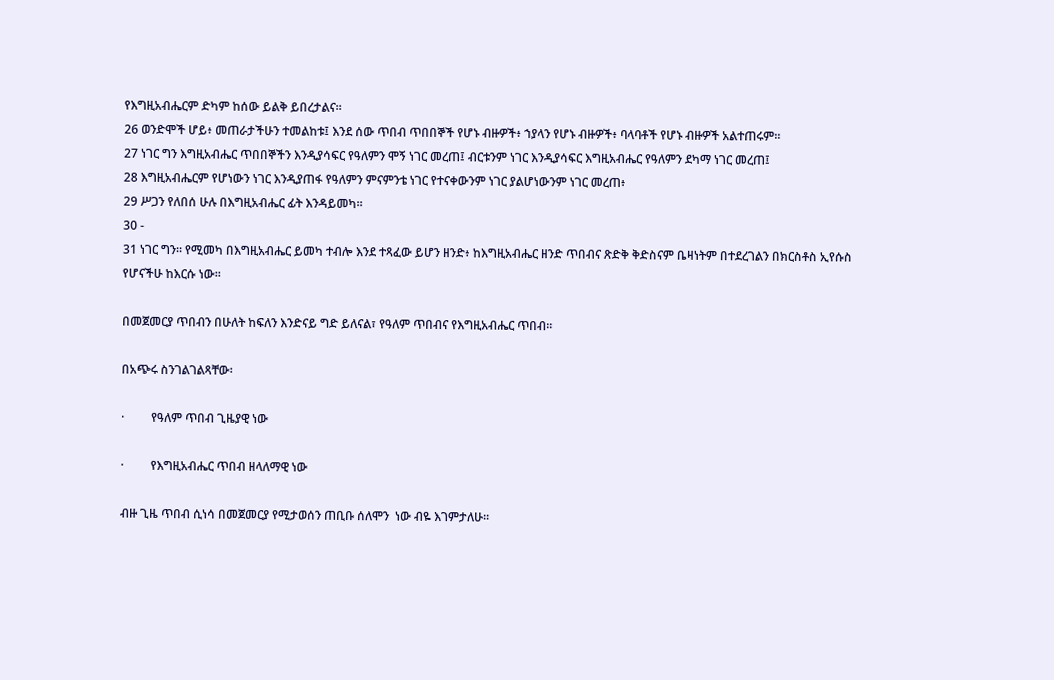የእግዚአብሔርም ድካም ከሰው ይልቅ ይበረታልና።
26 ወንድሞች ሆይ፥ መጠራታችሁን ተመልከቱ፤ እንደ ሰው ጥበብ ጥበበኞች የሆኑ ብዙዎች፥ ኀያላን የሆኑ ብዙዎች፥ ባላባቶች የሆኑ ብዙዎች አልተጠሩም።
27 ነገር ግን እግዚአብሔር ጥበበኞችን እንዲያሳፍር የዓለምን ሞኝ ነገር መረጠ፤ ብርቱንም ነገር እንዲያሳፍር እግዚአብሔር የዓለምን ደካማ ነገር መረጠ፤
28 እግዚአብሔርም የሆነውን ነገር እንዲያጠፋ የዓለምን ምናምንቴ ነገር የተናቀውንም ነገር ያልሆነውንም ነገር መረጠ፥
29 ሥጋን የለበሰ ሁሉ በእግዚአብሔር ፊት እንዳይመካ።
30 -
31 ነገር ግን። የሚመካ በእግዚአብሔር ይመካ ተብሎ እንደ ተጻፈው ይሆን ዘንድ፥ ከእግዚአብሔር ዘንድ ጥበብና ጽድቅ ቅድስናም ቤዛነትም በተደረገልን በክርስቶስ ኢየሱስ የሆናችሁ ከእርሱ ነው።

በመጀመርያ ጥበብን በሁለት ከፍለን እንድናይ ግድ ይለናል፣ የዓለም ጥበብና የእግዚአብሔር ጥበብ።

በአጭሩ ስንገልገልጻቸው፡

·         የዓለም ጥበብ ጊዜያዊ ነው

·         የእግዚአብሔር ጥበብ ዘላለማዊ ነው

ብዙ ጊዜ ጥበብ ሲነሳ በመጀመርያ የሚታወሰን ጠቢቡ ሰለሞን  ነው ብዬ እገምታለሁ።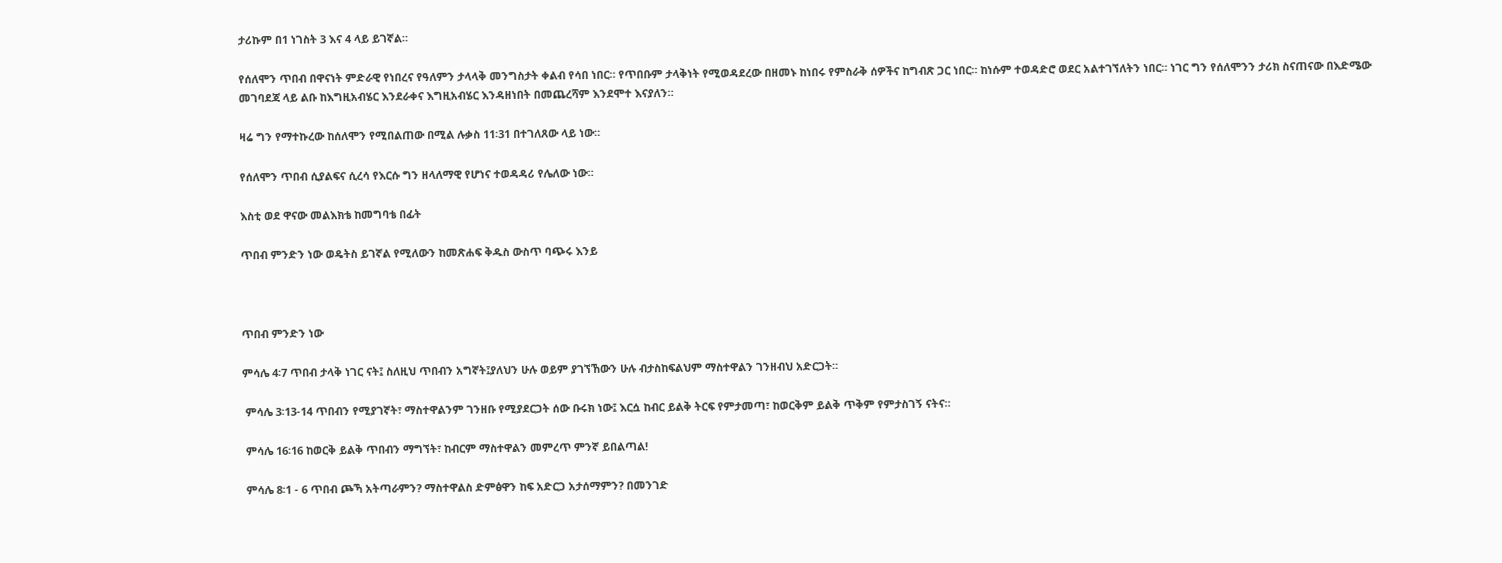ታሪኩም በ1 ነገስት 3 እና 4 ላይ ይገኛል።

የሰለሞን ጥበብ በዋናነት ምድራዊ የነበረና የዓለምን ታላላቅ መንግስታት ቀልብ የሳበ ነበር። የጥበቡም ታላቅነት የሚወዳደረው በዘመኑ ከነበሩ የምስራቅ ሰዎችና ከግብጽ ጋር ነበር። ከነሱም ተወዳድሮ ወደር አልተገኘለትን ነበር። ነገር ግን የሰለሞንን ታሪክ ስናጠናው በእድሜው መገባደጃ ላይ ልቡ ከእግዚአብሄር እንደራቀና እግዚአብሄር እንዳዘነበት በመጨረሻም እንደሞተ እናያለን።

ዛሬ ግን የማተኩረው ከሰለሞን የሚበልጠው በሚል ሉቃስ 11፡31 በተገለጸው ላይ ነው።

የሰለሞን ጥበብ ሲያልፍና ሲረሳ የእርሱ ግን ዘላለማዊ የሆነና ተወዳዳሪ የሌለው ነው።

እስቲ ወደ ዋናው መልእክቴ ከመግባቴ በፊት

ጥበብ ምንድን ነው ወዴትስ ይገኛል የሚለውን ከመጽሐፍ ቅዱስ ውስጥ ባጭሩ እንይ



ጥበብ ምንድን ነው

ምሳሌ 4፡7 ጥበብ ታላቅ ነገር ናት፤ ስለዚህ ጥበብን አግኛት፤ያለህን ሁሉ ወይም ያገኘኸውን ሁሉ ብታስከፍልህም ማስተዋልን ገንዘብህ አድርጋት።

 ምሳሌ 3፡13-14 ጥበብን የሚያገኛት፣ ማስተዋልንም ገንዘቡ የሚያደርጋት ሰው ቡሩክ ነው፤ እርሷ ከብር ይልቅ ትርፍ የምታመጣ፣ ከወርቅም ይልቅ ጥቅም የምታስገኝ ናትና።

 ምሳሌ 16፡16 ከወርቅ ይልቅ ጥበብን ማግኘት፣ ከብርም ማስተዋልን መምረጥ ምንኛ ይበልጣል!

 ምሳሌ 8፡1 - 6 ጥበብ ጮኻ አትጣራምን? ማስተዋልስ ድምፅዋን ከፍ አድርጋ አታሰማምን? በመንገድ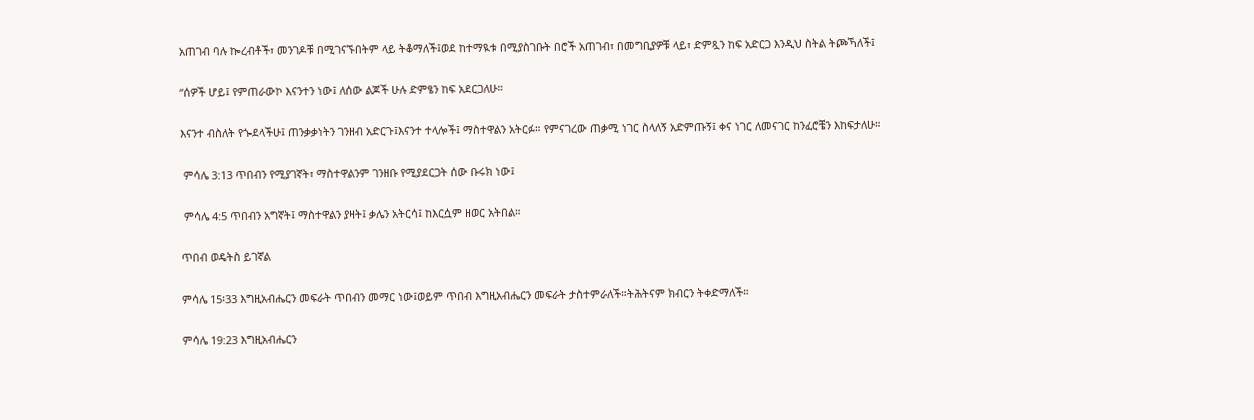አጠገብ ባሉ ኰረብቶች፣ መንገዶቹ በሚገናኙበትም ላይ ትቆማለች፤ወደ ከተማዪቱ በሚያስገቡት በሮች አጠገብ፣ በመግቢያዎቹ ላይ፣ ድምጿን ከፍ አድርጋ እንዲህ ስትል ትጮኻለች፤

“ሰዎች ሆይ፤ የምጠራውኮ እናንተን ነው፤ ለሰው ልጆች ሁሉ ድምፄን ከፍ አደርጋለሁ።

እናንተ ብስለት የጐደላችሁ፤ ጠንቃቃነትን ገንዘብ አድርጉ፤እናንተ ተላሎች፤ ማስተዋልን አትርፉ። የምናገረው ጠቃሚ ነገር ስላለኝ አድምጡኝ፤ ቀና ነገር ለመናገር ከንፈሮቼን እከፍታለሁ።

 ምሳሌ 3:13 ጥበብን የሚያገኛት፣ ማስተዋልንም ገንዘቡ የሚያደርጋት ሰው ቡሩክ ነው፤

 ምሳሌ 4:5 ጥበብን አግኛት፤ ማስተዋልን ያዛት፤ ቃሌን አትርሳ፤ ከእርሷም ዘወር አትበል።

ጥበብ ወዴትስ ይገኛል

ምሳሌ 15፡33 እግዚአብሔርን መፍራት ጥበብን መማር ነው፤ወይም ጥበብ እግዚአብሔርን መፍራት ታስተምራለች።ትሕትናም ክብርን ትቀድማለች።

ምሳሌ 19:23 እግዚአብሔርን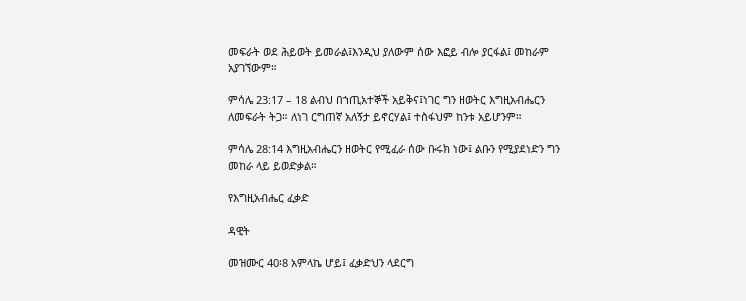መፍራት ወደ ሕይወት ይመራል፤እንዲህ ያለውም ሰው እፎይ ብሎ ያርፋል፤ መከራም አያገኘውም።

ምሳሌ 23:17 – 18 ልብህ በኀጢአተኞች አይቅና፤ነገር ግን ዘወትር እግዚአብሔርን ለመፍራት ትጋ። ለነገ ርግጠኛ አለኝታ ይኖርሃል፤ ተስፋህም ከንቱ አይሆንም።

ምሳሌ 28:14 እግዚአብሔርን ዘወትር የሚፈራ ሰው ቡሩክ ነው፤ ልቡን የሚያደነድን ግን መከራ ላይ ይወድቃል።

የእግዚአብሔር ፈቃድ

ዳዊት

መዝሙር 40፡8 አምላኬ ሆይ፤ ፈቃድህን ላደርግ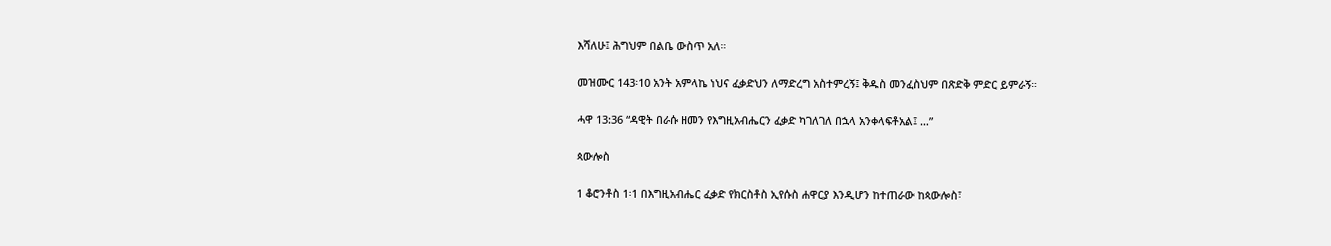እሻለሁ፤ ሕግህም በልቤ ውስጥ አለ።

መዝሙር 143፡10 አንት አምላኬ ነህና ፈቃድህን ለማድረግ አስተምረኝ፤ ቅዱስ መንፈስህም በጽድቅ ምድር ይምራኝ።

ሓዋ 13:36 “ዳዊት በራሱ ዘመን የእግዚአብሔርን ፈቃድ ካገለገለ በኋላ አንቀላፍቶአል፤ …”

ጳውሎስ

1 ቆሮንቶስ 1፡1 በእግዚአብሔር ፈቃድ የክርስቶስ ኢየሱስ ሐዋርያ እንዲሆን ከተጠራው ከጳውሎስ፣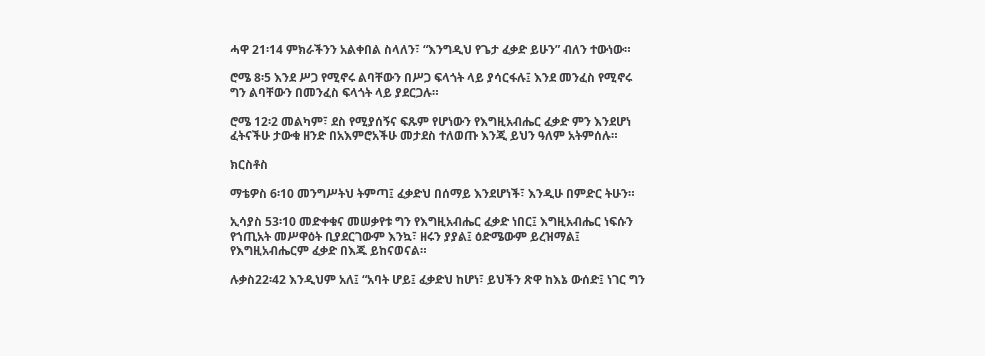ሓዋ 21፡14 ምክራችንን አልቀበል ስላለን፣ “እንግዲህ የጌታ ፈቃድ ይሁን” ብለን ተውነው።

ሮሜ 8፡5 እንደ ሥጋ የሚኖሩ ልባቸውን በሥጋ ፍላጎት ላይ ያሳርፋሉ፤ እንደ መንፈስ የሚኖሩ ግን ልባቸውን በመንፈስ ፍላጎት ላይ ያደርጋሉ።

ሮሜ 12፡2 መልካም፣ ደስ የሚያሰኝና ፍጹም የሆነውን የእግዚአብሔር ፈቃድ ምን እንደሆነ ፈትናችሁ ታውቁ ዘንድ በአእምሮአችሁ መታደስ ተለወጡ እንጂ ይህን ዓለም አትምሰሉ።

ክርስቶስ

ማቴዎስ 6፡10 መንግሥትህ ትምጣ፤ ፈቃድህ በሰማይ እንደሆነች፣ እንዲሁ በምድር ትሁን።

ኢሳያስ 53፡10 መድቀቁና መሠቃየቱ ግን የእግዚአብሔር ፈቃድ ነበር፤ እግዚአብሔር ነፍሱን የኀጢአት መሥዋዕት ቢያደርገውም እንኳ፣ ዘሩን ያያል፤ ዕድሜውም ይረዝማል፤ የእግዚአብሔርም ፈቃድ በእጁ ይከናወናል።

ሉቃስ22፡42 እንዲህም አለ፤ “አባት ሆይ፤ ፈቃድህ ከሆነ፣ ይህችን ጽዋ ከእኔ ውሰድ፤ ነገር ግን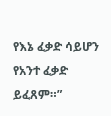የእኔ ፈቃድ ሳይሆን የአንተ ፈቃድ ይፈጸም።”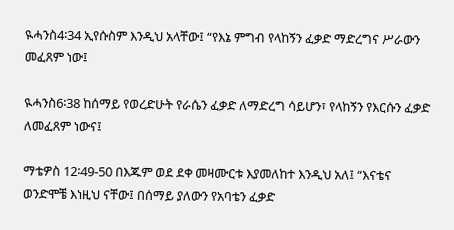ዪሓንስ4፡34 ኢየሱስም እንዲህ አላቸው፤ “የእኔ ምግብ የላከኝን ፈቃድ ማድረግና ሥራውን መፈጸም ነው፤

ዪሓንስ6፡38 ከሰማይ የወረድሁት የራሴን ፈቃድ ለማድረግ ሳይሆን፣ የላከኝን የእርሱን ፈቃድ ለመፈጸም ነውና፤

ማቴዎስ 12፡49-50 በእጁም ወደ ደቀ መዛሙርቱ እያመለከተ እንዲህ አለ፤ “እናቴና ወንድሞቼ እነዚህ ናቸው፤ በሰማይ ያለውን የአባቴን ፈቃድ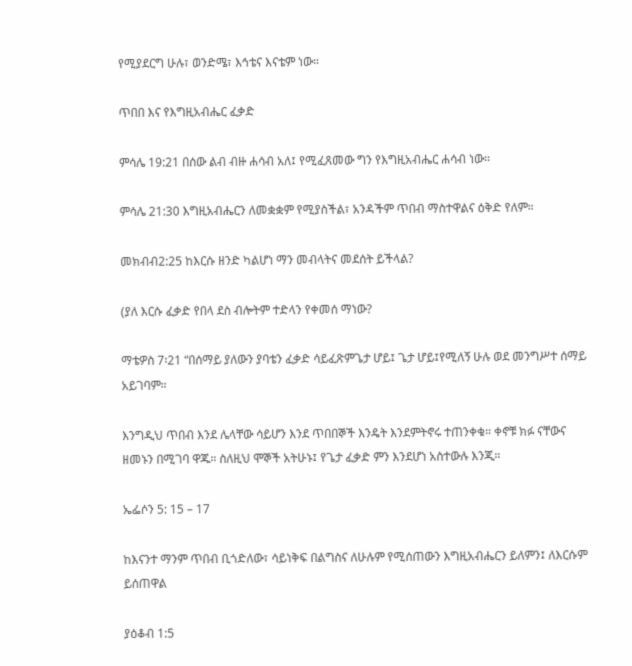የሚያደርግ ሁሉ፣ ወንድሜ፣ እኅቴና እናቴም ነው።

ጥበበ እና የእግዚአብሔር ፈቃድ

ምሳሌ 19:21 በሰው ልብ ብዙ ሐሳብ አለ፤ የሚፈጸመው ግን የእግዚአብሔር ሐሳብ ነው።

ምሳሌ 21:30 እግዚአብሔርን ለመቋቋም የሚያስችል፣ አንዳችም ጥበብ ማስተዋልና ዕቅድ የለም።

መክብብ2:25 ከእርሱ ዘንድ ካልሆነ ማን መብላትና መደሰት ይችላል?

(ያለ እርሱ ፈቃድ የበላ ደስ ብሎትም ተድላን የቀመሰ ማነው?

ማቴዎስ 7፡21 “በሰማይ ያለውን ያባቴን ፈቃድ ሳይፈጽምጌታ ሆይ፤ ጌታ ሆይ፤የሚለኝ ሁሉ ወደ መንግሥተ ሰማይ አይገባም።

እንግዲህ ጥበብ እንደ ሌላቸው ሳይሆን እንደ ጥበበኞች እንዴት እንደምትኖሩ ተጠንቀቁ። ቀኖቹ ክፉ ናቸውና ዘመኑን በሚገባ ዋጁ። ስለዚህ ሞኞች አትሁኑ፤ የጌታ ፈቃድ ምን እንደሆነ አስተውሉ እንጂ።

ኤፌሶን 5: 15 – 17

ከእናንተ ማንም ጥበብ ቢጎድለው፣ ሳይነቅፍ በልግስና ለሁሉም የሚሰጠውን እግዚአብሔርን ይለምን፤ ለእርሱም ይሰጠዋል

ያዕቆብ 1:5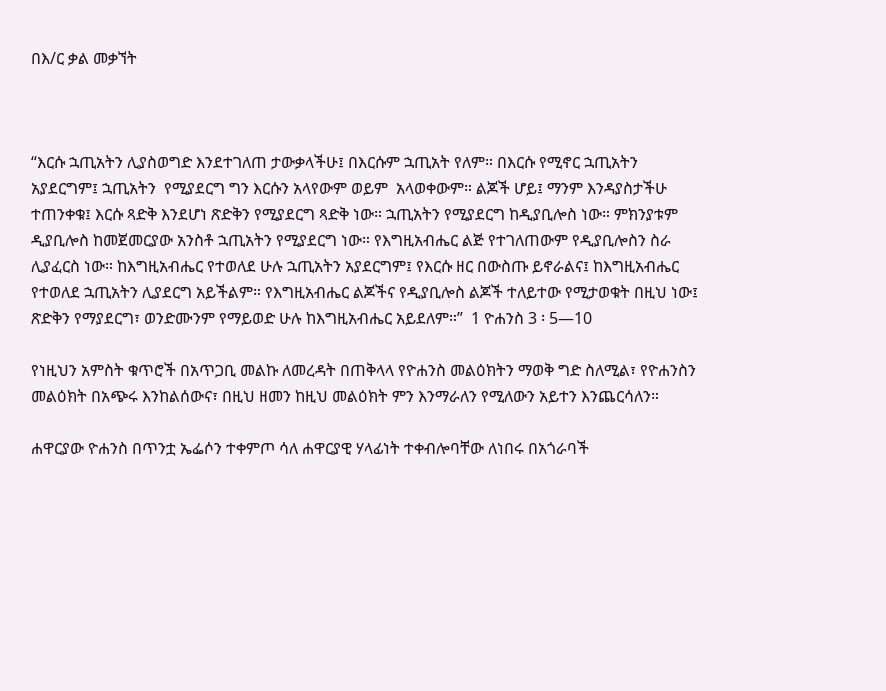በእ/ር ቃል መቃኘት



“እርሱ ኋጢአትን ሊያስወግድ እንደተገለጠ ታውቃላችሁ፤ በእርሱም ኋጢአት የለም። በእርሱ የሚኖር ኋጢአትን  አያደርግም፤ ኋጢአትን  የሚያደርግ ግን እርሱን አላየውም ወይም  አላወቀውም። ልጆች ሆይ፤ ማንም እንዳያስታችሁ ተጠንቀቁ፤ እርሱ ጻድቅ እንደሆነ ጽድቅን የሚያደርግ ጻድቅ ነው። ኋጢአትን የሚያደርግ ከዲያቢሎስ ነው። ምክንያቱም ዲያቢሎስ ከመጀመርያው አንስቶ ኋጢአትን የሚያደርግ ነው። የእግዚአብሔር ልጅ የተገለጠውም የዲያቢሎስን ስራ ሊያፈርስ ነው። ከእግዚአብሔር የተወለደ ሁሉ ኋጢአትን አያደርግም፤ የእርሱ ዘር በውስጡ ይኖራልና፤ ከእግዚአብሔር የተወለደ ኋጢአትን ሊያደርግ አይችልም። የእግዚአብሔር ልጆችና የዲያቢሎስ ልጆች ተለይተው የሚታወቁት በዚህ ነው፤ ጽድቅን የማያደርግ፣ ወንድሙንም የማይወድ ሁሉ ከእግዚአብሔር አይደለም።”  1 ዮሐንስ 3 ፡ 5—10

የነዚህን አምስት ቁጥሮች በአጥጋቢ መልኩ ለመረዳት በጠቅላላ የዮሐንስ መልዕክትን ማወቅ ግድ ስለሚል፣ የዮሐንስን መልዕክት በአጭሩ እንከልሰውና፣ በዚህ ዘመን ከዚህ መልዕክት ምን እንማራለን የሚለውን አይተን እንጨርሳለን።

ሐዋርያው ዮሐንስ በጥንቷ ኤፌሶን ተቀምጦ ሳለ ሐዋርያዊ ሃላፊነት ተቀብሎባቸው ለነበሩ በአጎራባች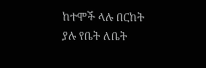ከተሞች ላሉ በርከት ያሉ የቤት ለቤት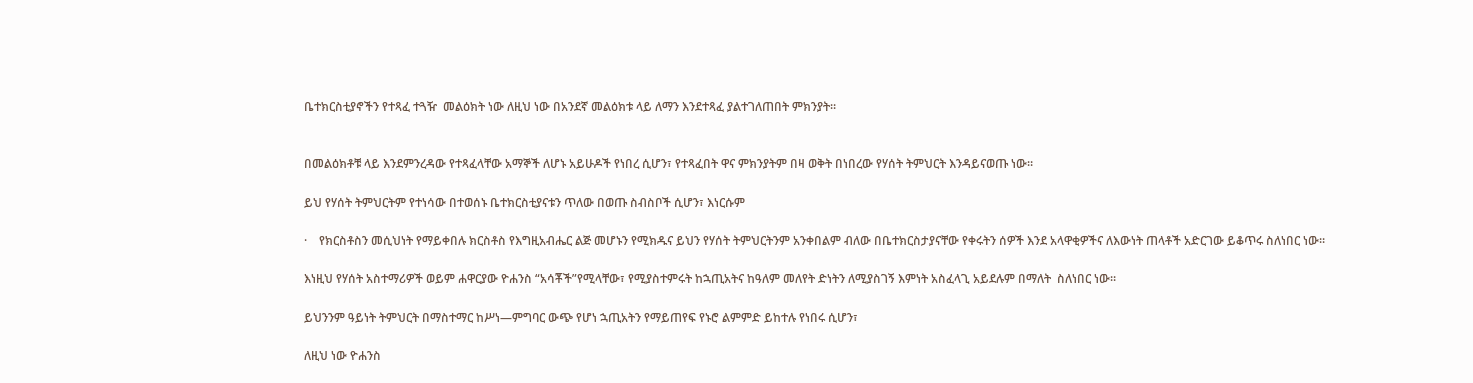ቤተክርስቲያኖችን የተጻፈ ተጓዥ  መልዕክት ነው ለዚህ ነው በአንደኛ መልዕክቱ ላይ ለማን እንደተጻፈ ያልተገለጠበት ምክንያት።


በመልዕክቶቹ ላይ እንደምንረዳው የተጻፈላቸው አማኞች ለሆኑ አይሁዶች የነበረ ሲሆን፣ የተጻፈበት ዋና ምክንያትም በዛ ወቅት በነበረው የሃሰት ትምህርት እንዳይናወጡ ነው።

ይህ የሃሰት ትምህርትም የተነሳው በተወሰኑ ቤተክርስቲያናቱን ጥለው በወጡ ስብስቦች ሲሆን፣ እነርሱም

·    የክርስቶስን መሲህነት የማይቀበሉ ክርስቶስ የእግዚአብሔር ልጅ መሆኑን የሚክዱና ይህን የሃሰት ትምህርትንም አንቀበልም ብለው በቤተክርስታያናቸው የቀሩትን ሰዎች እንደ አላዋቂዎችና ለእውነት ጠላቶች አድርገው ይቆጥሩ ስለነበር ነው።

እነዚህ የሃሰት አስተማሪዎች ወይም ሐዋርያው ዮሐንስ “አሳቾች”የሚላቸው፣ የሚያስተምሩት ከኋጢአትና ከዓለም መለየት ድነትን ለሚያስገኝ እምነት አስፈላጊ አይደሉም በማለት  ስለነበር ነው።

ይህንንም ዓይነት ትምህርት በማስተማር ከሥነ—ምግባር ውጭ የሆነ ኋጢአትን የማይጠየፍ የኑሮ ልምምድ ይከተሉ የነበሩ ሲሆን፣

ለዚህ ነው ዮሐንስ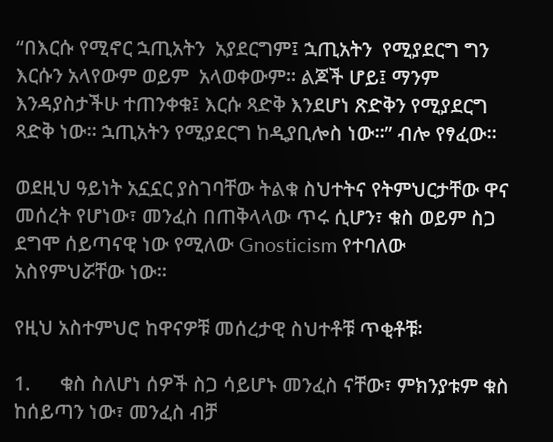“በእርሱ የሚኖር ኋጢአትን  አያደርግም፤ ኋጢአትን  የሚያደርግ ግን እርሱን አላየውም ወይም  አላወቀውም። ልጆች ሆይ፤ ማንም እንዳያስታችሁ ተጠንቀቁ፤ እርሱ ጻድቅ እንደሆነ ጽድቅን የሚያደርግ ጻድቅ ነው። ኋጢአትን የሚያደርግ ከዲያቢሎስ ነው።” ብሎ የፃፈው።

ወደዚህ ዓይነት አኗኗር ያስገባቸው ትልቁ ስህተትና የትምህርታቸው ዋና መሰረት የሆነው፣ መንፈስ በጠቅላላው ጥሩ ሲሆን፣ ቁስ ወይም ስጋ ደግሞ ሰይጣናዊ ነው የሚለው Gnosticism የተባለው አስየምህሯቸው ነው።

የዚህ አስተምህሮ ከዋናዎቹ መሰረታዊ ስህተቶቹ ጥቂቶቹ፡

1.      ቁስ ስለሆነ ሰዎች ስጋ ሳይሆኑ መንፈስ ናቸው፣ ምክንያቱም ቁስ ከሰይጣን ነው፣ መንፈስ ብቻ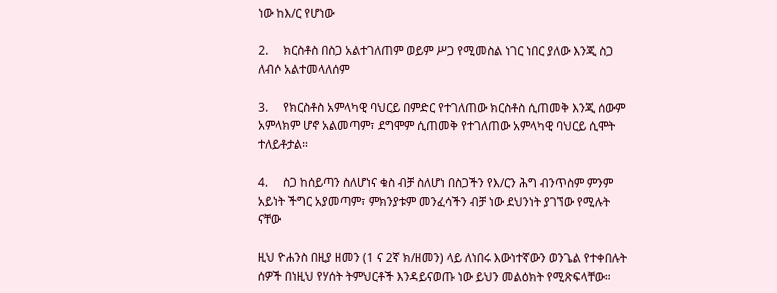ነው ከእ/ር የሆነው

2.     ክርስቶስ በስጋ አልተገለጠም ወይም ሥጋ የሚመስል ነገር ነበር ያለው እንጂ ስጋ ለብሶ አልተመላለሰም

3.     የክርስቶስ አምላካዊ ባህርይ በምድር የተገለጠው ክርስቶስ ሲጠመቅ እንጂ ሰውም አምላክም ሆኖ አልመጣም፣ ደግሞም ሲጠመቅ የተገለጠው አምላካዊ ባህርይ ሲሞት ተለይቶታል።

4.     ስጋ ከሰይጣን ስለሆነና ቁስ ብቻ ስለሆነ በስጋችን የእ/ርን ሕግ ብንጥስም ምንም አይነት ችግር አያመጣም፣ ምክንያቱም መንፈሳችን ብቻ ነው ደህንነት ያገኘው የሚሉት ናቸው

ዚህ ዮሐንስ በዚያ ዘመን (1 ና 2ኛ ክ/ዘመን) ላይ ለነበሩ እውነተኛውን ወንጌል የተቀበሉት ሰዎች በነዚህ የሃሰት ትምህርቶች እንዳይናወጡ ነው ይህን መልዕክት የሚጽፍላቸው።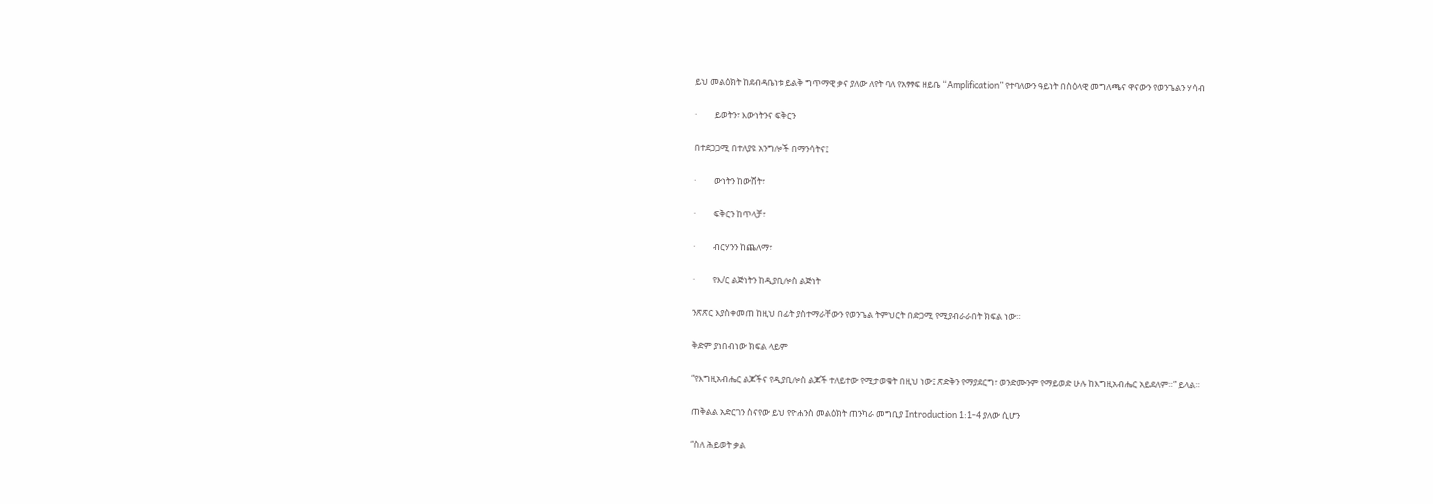ይህ መልዕክት ከደብዳቤነቱ ይልቅ ግጥማዊ ቃና ያለው ለየት ባለ የአፃፃፍ ዘይቤ “Amplification” የተባለውን ዓይነት በስዕላዊ መግለጫና ዋናውን የወንጌልን ሃሳብ

·         ይወትን፣ እውነትንና ፍቅርን

በተደጋጋሚ በተለያዩ አንግሎች በማንሳትና፤

·         ውነትን ከውሸት፣

·         ፍቅርን ከጥላቻ፣

·         ብርሃንን ከጨለማ፣

·         የእ/ር ልጅነትን ከዲያቢሎስ ልጅነት

ንጽጽር እያስቀመጠ ከዚህ በፊት ያስተማራቸውን የወንጌል ትምህርት በድጋሚ የሚያብራራበት ክፍል ነው።

ቅድም ያነበብነው ክፍል ላይም

“የእግዚአብሔር ልጆችና የዲያቢሎስ ልጆች ተለይተው የሚታወቁት በዚህ ነው፤ ጽድቅን የማያደርግ፣ ወንድሙንም የማይወድ ሁሉ ከእግዚአብሔር አይደለም።” ይላል።

ጠቅልል አድርገን ስናየው ይህ የዮሐንስ መልዕክት ጠንካራ መግቢያ Introduction 1:1-4 ያለው ሲሆን

“ስለ ሕይወት ቃል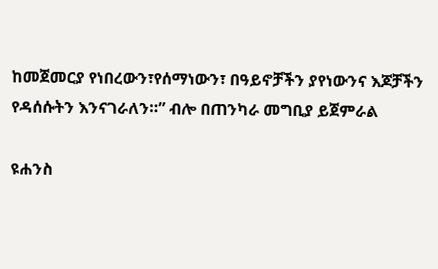ከመጀመርያ የነበረውን፣የሰማነውን፣ በዓይኖቻችን ያየነውንና እጆቻችን የዳሰሱትን እንናገራለን።” ብሎ በጠንካራ መግቢያ ይጀምራል

ዩሐንስ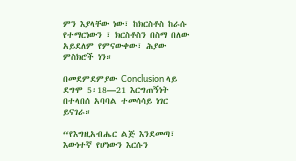ምን እያላቸው ነው፣ ከክርስቶስ ከራሱ የተማርነውን ፣ ክርስቶስን በስማ በለው አይደለም የምናውቀው፣ ሕያው ምስክሮች ነን።

በመደምደምያው Conclusion ላይ ደግሞ 5፡18—21 እርግጠኝነት በተላበሰ አባባል ተመሳሳይ ነገር ይናገራ።

“የእግዚአብሔር ልጅ እንደመጣ፣ እውነተኛ የሆነውን እርሱን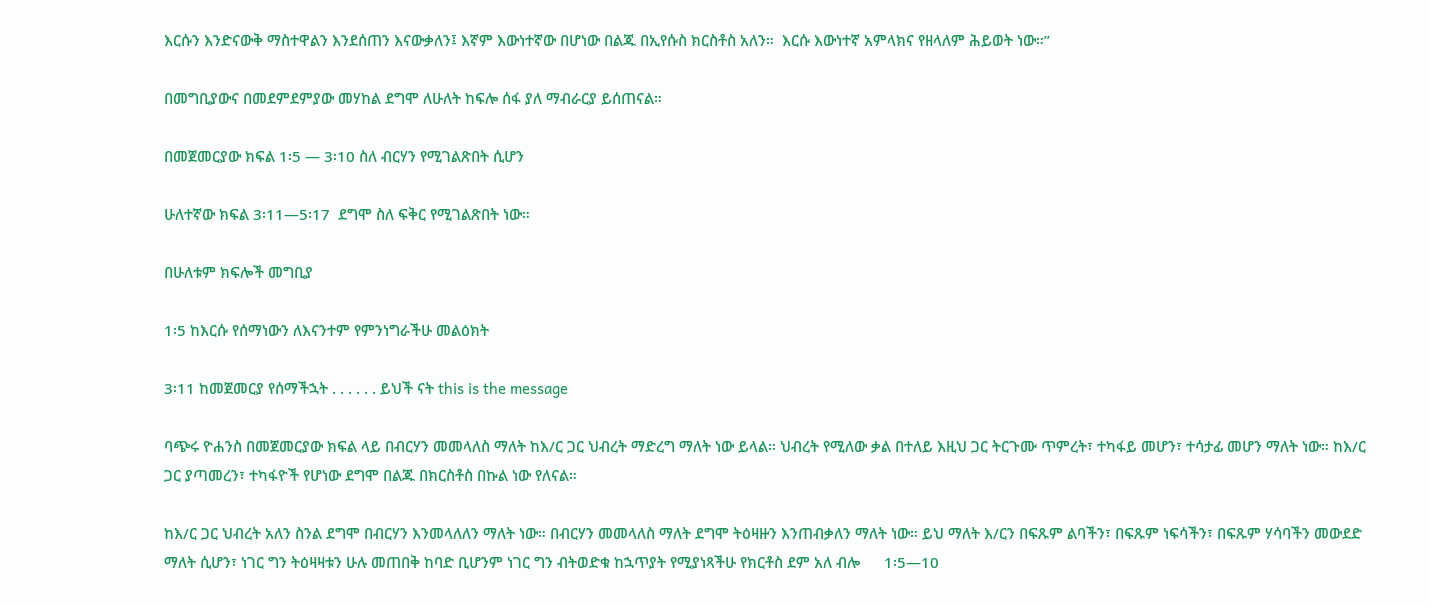እርሱን እንድናውቅ ማስተዋልን እንደሰጠን እናውቃለን፤ እኛም እውነተኛው በሆነው በልጁ በኢየሱስ ክርስቶስ አለን።  እርሱ እውነተኛ አምላክና የዘላለም ሕይወት ነው።”

በመግቢያውና በመደምደምያው መሃከል ደግሞ ለሁለት ከፍሎ ሰፋ ያለ ማብራርያ ይሰጠናል።

በመጀመርያው ክፍል 1፡5 — 3፡10 ስለ ብርሃን የሚገልጽበት ሲሆን

ሁለተኛው ክፍል 3፡11—5፡17  ደግሞ ስለ ፍቅር የሚገልጽበት ነው።

በሁለቱም ክፍሎች መግቢያ

1፡5 ከእርሱ የሰማነውን ለእናንተም የምንነግራችሁ መልዕክት

3፡11 ከመጀመርያ የሰማችኋት . . . . . . ይህች ናት this is the message

ባጭሩ ዮሐንስ በመጀመርያው ክፍል ላይ በብርሃን መመላለስ ማለት ከእ/ር ጋር ህብረት ማድረግ ማለት ነው ይላል። ህብረት የሚለው ቃል በተለይ እዚህ ጋር ትርጉሙ ጥምረት፣ ተካፋይ መሆን፣ ተሳታፊ መሆን ማለት ነው። ከእ/ር ጋር ያጣመረን፣ ተካፋዮች የሆነው ደግሞ በልጁ በክርስቶስ በኩል ነው የለናል።

ከእ/ር ጋር ህብረት አለን ስንል ደግሞ በብርሃን እንመላለለን ማለት ነው። በብርሃን መመላለስ ማለት ደግሞ ትዕዛዙን እንጠብቃለን ማለት ነው። ይህ ማለት እ/ርን በፍጹም ልባችን፣ በፍጹም ነፍሳችን፣ በፍጹም ሃሳባችን መውደድ ማለት ሲሆን፣ ነገር ግን ትዕዛዛቱን ሁሉ መጠበቅ ከባድ ቢሆንም ነገር ግን ብትወድቁ ከኋጥያት የሚያነጻችሁ የክርቶስ ደም አለ ብሎ      1፡5—10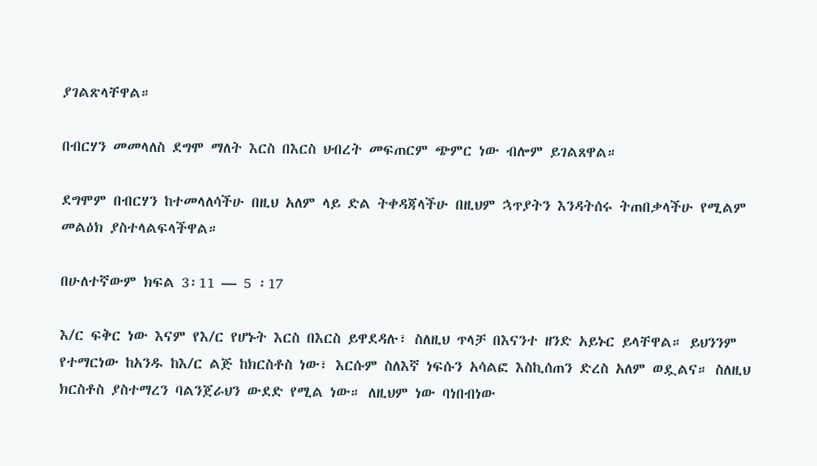ያገልጽላቸዋል።

በብርሃን መመላለስ ደግሞ ማለት እርስ በእርስ ህብረት መፍጠርም ጭምር ነው ብሎም ይገልጸዋል።

ደግሞም በብርሃን ከተመላለሳችሁ በዚህ አለም ላይ ድል ትቀዳጃላችሁ በዚህም ኋጥያትን እንዳትሰሩ ትጠበቃላችሁ የሚልም መልዕክ ያስተላልፍላችዋል።

በሁለተኛውም ክፍል 3፡11 — 5 ፡17

እ/ር ፍቅር ነው እናም የእ/ር የሆኑት እርስ በእርስ ይዋደዳሉ፣ ስለዚህ ጥላቻ በእናንተ ዘንድ አይኑር ይላቸዋል። ይህንንም የተማርነው ከአንዱ ከእ/ር ልጅ ከክርስቶስ ነው፣ እርሱም ስለእኛ ነፍሱን አሳልፎ እስኪሰጠን ድረስ አለም ወዷልና። ስለዚህ ክርስቶስ ያስተማረን ባልንጀራህን ውደድ የሚል ነው። ለዚህም ነው ባነበብነው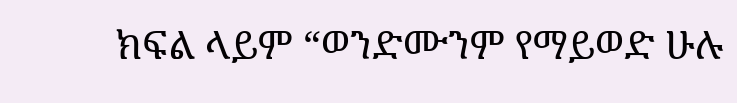ክፍል ላይም “ወንድሙንም የማይወድ ሁሉ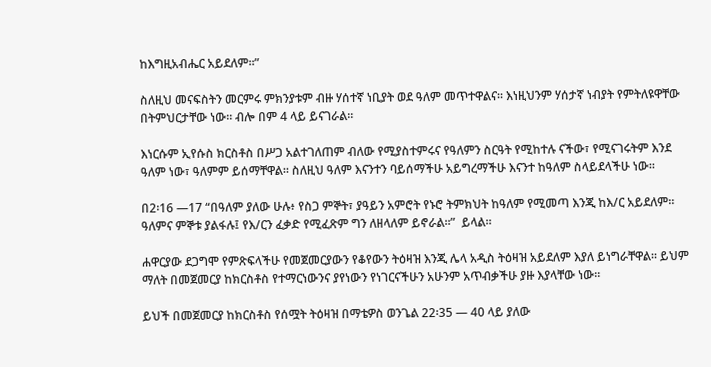ከእግዚአብሔር አይደለም።”

ስለዚህ መናፍስትን መርምሩ ምክንያቱም ብዙ ሃሰተኛ ነቢያት ወደ ዓለም መጥተዋልና። እነዚህንም ሃሰታኛ ነብያት የምትለዩዋቸው በትምህርታቸው ነው። ብሎ በም 4 ላይ ይናገራል።

እነርሱም ኢየሱስ ክርስቶስ በሥጋ አልተገለጠም ብለው የሚያስተምሩና የዓለምን ስርዓት የሚከተሉ ናችው፣ የሚናገሩትም እንደ ዓለም ነው፣ ዓለምም ይሰማቸዋል። ስለዚህ ዓለም እናንተን ባይሰማችሁ አይግረማችሁ እናንተ ከዓለም ስላይደላችሁ ነው።

በ2፡16 —17 “በዓለም ያለው ሁሉ፥ የስጋ ምኞት፣ ያዓይን አምሮት የኑሮ ትምክህት ከዓለም የሚመጣ እንጂ ከእ/ር አይደለም። ዓለምና ምኞቱ ያልፋሉ፤ የእ/ርን ፈቃድ የሚፈጽም ግን ለዘላለም ይኖራል።”  ይላል።

ሐዋርያው ደጋግሞ የምጽፍላችሁ የመጀመርያውን የቆየውን ትዕዛዝ እንጂ ሌላ አዲስ ትዕዛዝ አይደለም እያለ ይነግራቸዋል። ይህም ማለት በመጀመርያ ከክርስቶስ የተማርነውንና ያየነውን የነገርናችሁን አሁንም አጥብቃችሁ ያዙ እያላቸው ነው።

ይህች በመጀመርያ ከክርስቶስ የሰሟት ትዕዛዝ በማቴዎስ ወንጌል 22፡35 — 40 ላይ ያለው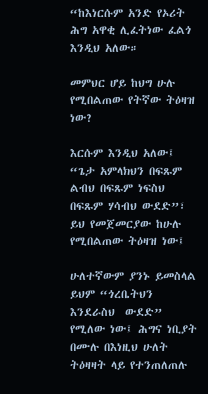“ከእነርሱም አንድ የኦሪት ሕግ አዋቂ ሊፈትነው ፈልጎ እንዲህ አለው።

መምህር ሆይ ከህግ ሁሉ የሚበልጠው የትኛው ትዕዛዝ ነው?

እርሱም እንዲህ አለው፤ “ጌታ አምላክህን በፍጹም ልብህ በፍጹም ነፍስህ በፍጹም ሃሳብህ ውደድ”፣ ይህ የመጀመርያው ከሁሉ የሚበልጠው ትዕዛዝ ነው፤

ሁለተኛውም ያንኑ ይመስላል ይህም “ጎረቤትህን እንደራስህ  ውደድ” የሚለው ነው፤ ሕግና ነቢያት በሙሉ በእነዚህ ሁለት ትዕዛዛት ላይ የተንጠለጠሉ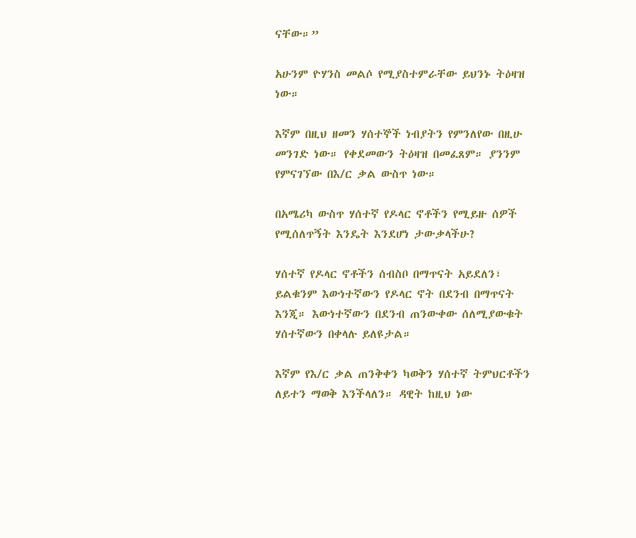ናቸው።”

አሁንም ዮሃንስ መልሶ የሚያስተምራቸው ይህንኑ ትዕዛዝ ነው።

እኛም በዚህ ዘመን ሃሰተኞች ነብያትን የምንለየው በዚሁ መንገድ ነው። የቀደመውን ትዕዛዝ በመፈጸም። ያንንም የምናገኘው በእ/ር ቃል ውስጥ ነው።

በአሜሪካ ውስጥ ሃሰተኛ የዶላር ኖቶችን የሚይዙ ሰዎች የሚሰለጥኝት እንዴት እንደሆነ ታውቃላችሁ?

ሃሰተኛ የዶላር ኖቶችን ሰብስቦ በማጥናት አይደለን፣ ይልቁንም እውነተኛውን የዶላር ኖት በደንብ በማጥናት እንጂ። እውነተኛውን በደንብ ጠንውቀው ሰለሚያውቁት ሃሰተኛውን በቀላሉ ይለዩታል።

እኛም የእ/ር ቃል ጠንቅቀን ካወቅን ሃሰተኛ ትምህርቶችን ለይተን ማወቅ እንችላለን። ዳዊት ከዚህ ነው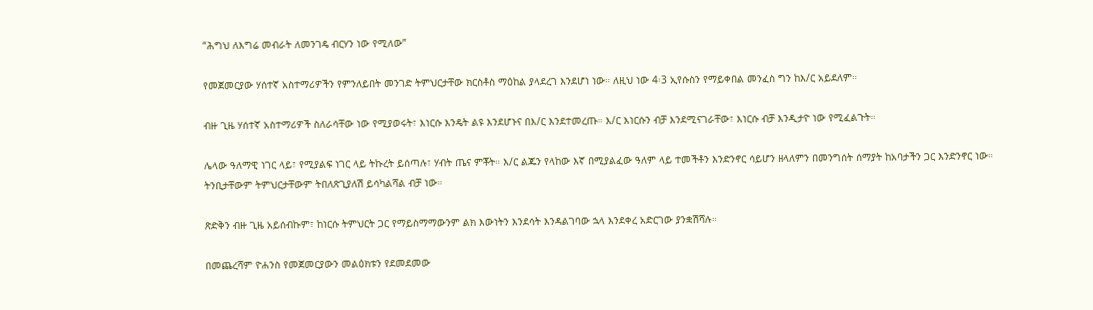“ሕግህ ለእግሬ መብራት ለመንገዴ ብርሃን ነው የሚለው”

የመጀመርያው ሃሰተኛ አስተማሪዎችን የምንለይበት መንገድ ትምህርታቸው ክርስቶስ ማዕከል ያላደረገ እንደሆነ ነው። ለዚህ ነው 4፡3 ኢየሱስን የማይቀበል መንፈስ ግን ከእ/ር አይደለም።

ብዙ ጊዜ ሃሰተኛ አስተማሪዎች ስለራሳቸው ነው የሚያወሩት፣ እነርሱ እንዴት ልዩ እንደሆኑና በእ/ር እንደተመረጡ። እ/ር እነርሱን ብቻ እንደሚናገራቸው፣ እነርሱ ብቻ እንዲታዮ ነው የሚፈልጉት።

ሌላው ዓለማዊ ነገር ላይ፣ የሚያልፍ ነገር ላይ ትኩረት ይሰጣሉ፣ ሃብት ጤና ምቾት። እ/ር ልጁን የላከው እኛ በሚያልፈው ዓለም ላይ ተመችቶን እንድንኖር ሳይሆን ዘላለምን በመንግሰት ሰማያት ከአባታችን ጋር እንድንኖር ነው። ትንቢታቸውም ትምህርታቸውም ትበለጽጊያለሽ ይሳካልሻል ብቻ ነው።

ጽድቅን ብዙ ጊዜ አይሰብኩም፣ ከነርሱ ትምህርት ጋር የማይስማማውንም ልክ እውነትን እንደሳት እንዳልገባው ኋላ እንደቀረ አድርገው ያንቋሽሻሉ።

በመጨረሻም ዮሐንስ የመጀመርያውን መልዕክቱን የደመደመው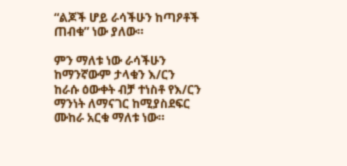“ልጆች ሆይ ራሳችሁን ከጣዖቶች ጠብቁ” ነው ያለው።

ምን ማለቱ ነው ራሳችሁን ከማንኛውም ታላቁን እ/ርን ከራሱ ዕውቀት ብቻ ተነስቶ የእ/ርን ማንነት ለማናገር ከሚያስደፍር ሙከራ አርቁ ማለቱ ነው።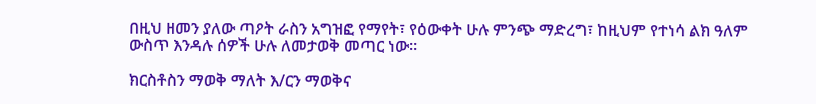በዚህ ዘመን ያለው ጣዖት ራስን አግዝፎ የማየት፣ የዕውቀት ሁሉ ምንጭ ማድረግ፣ ከዚህም የተነሳ ልክ ዓለም ውስጥ እንዳሉ ሰዎች ሁሉ ለመታወቅ መጣር ነው።

ክርስቶስን ማወቅ ማለት እ/ርን ማወቅና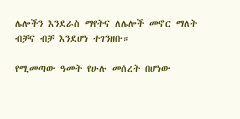ሌሎችን እንደራስ ማየትና ለሌሎች መኖር ማለት ብቻና ብቻ እንደሆነ ተገንዘቡ።

የሚመጣው ዓመት የሁሉ መሰረት በሆነው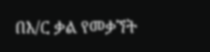በእ/ር ቃል የመቃኘት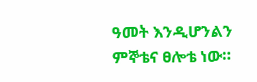ዓመት እንዲሆንልን ምኞቴና ፀሎቴ ነው።